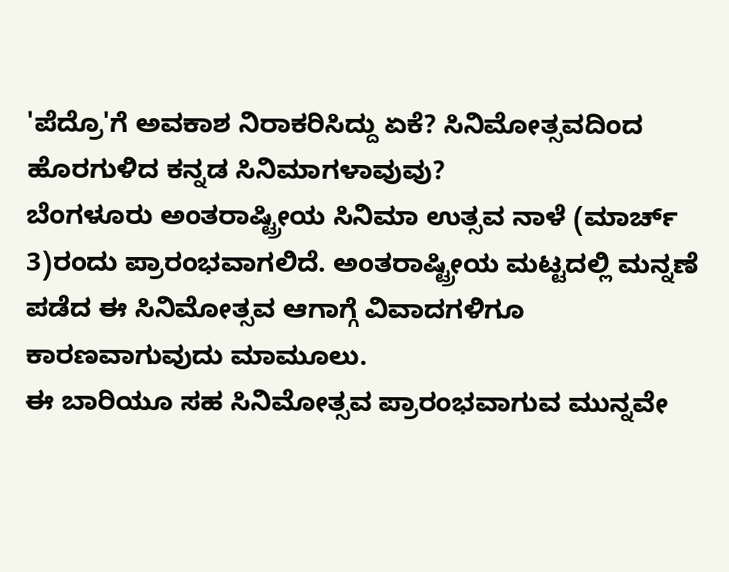'ಪೆದ್ರೊ'ಗೆ ಅವಕಾಶ ನಿರಾಕರಿಸಿದ್ದು ಏಕೆ? ಸಿನಿಮೋತ್ಸವದಿಂದ ಹೊರಗುಳಿದ ಕನ್ನಡ ಸಿನಿಮಾಗಳಾವುವು?
ಬೆಂಗಳೂರು ಅಂತರಾಷ್ಟ್ರೀಯ ಸಿನಿಮಾ ಉತ್ಸವ ನಾಳೆ (ಮಾರ್ಚ್ 3)ರಂದು ಪ್ರಾರಂಭವಾಗಲಿದೆ. ಅಂತರಾಷ್ಟ್ರೀಯ ಮಟ್ಟದಲ್ಲಿ ಮನ್ನಣೆ ಪಡೆದ ಈ ಸಿನಿಮೋತ್ಸವ ಆಗಾಗ್ಗೆ ವಿವಾದಗಳಿಗೂ ಕಾರಣವಾಗುವುದು ಮಾಮೂಲು.
ಈ ಬಾರಿಯೂ ಸಹ ಸಿನಿಮೋತ್ಸವ ಪ್ರಾರಂಭವಾಗುವ ಮುನ್ನವೇ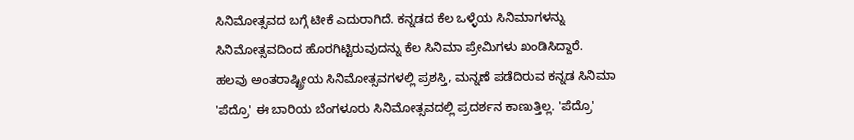ಸಿನಿಮೋತ್ಸವದ ಬಗ್ಗೆ ಟೀಕೆ ಎದುರಾಗಿದೆ. ಕನ್ನಡದ ಕೆಲ ಒಳ್ಳೆಯ ಸಿನಿಮಾಗಳನ್ನು ಸಿನಿಮೋತ್ಸವದಿಂದ ಹೊರಗಿಟ್ಟಿರುವುದನ್ನು ಕೆಲ ಸಿನಿಮಾ ಪ್ರೇಮಿಗಳು ಖಂಡಿಸಿದ್ದಾರೆ.
ಹಲವು ಅಂತರಾಷ್ಟ್ರೀಯ ಸಿನಿಮೋತ್ಸವಗಳಲ್ಲಿ ಪ್ರಶಸ್ತಿ, ಮನ್ನಣೆ ಪಡೆದಿರುವ ಕನ್ನಡ ಸಿನಿಮಾ 'ಪೆದ್ರೊ' ಈ ಬಾರಿಯ ಬೆಂಗಳೂರು ಸಿನಿಮೋತ್ಸವದಲ್ಲಿ ಪ್ರದರ್ಶನ ಕಾಣುತ್ತಿಲ್ಲ. 'ಪೆದ್ರೊ'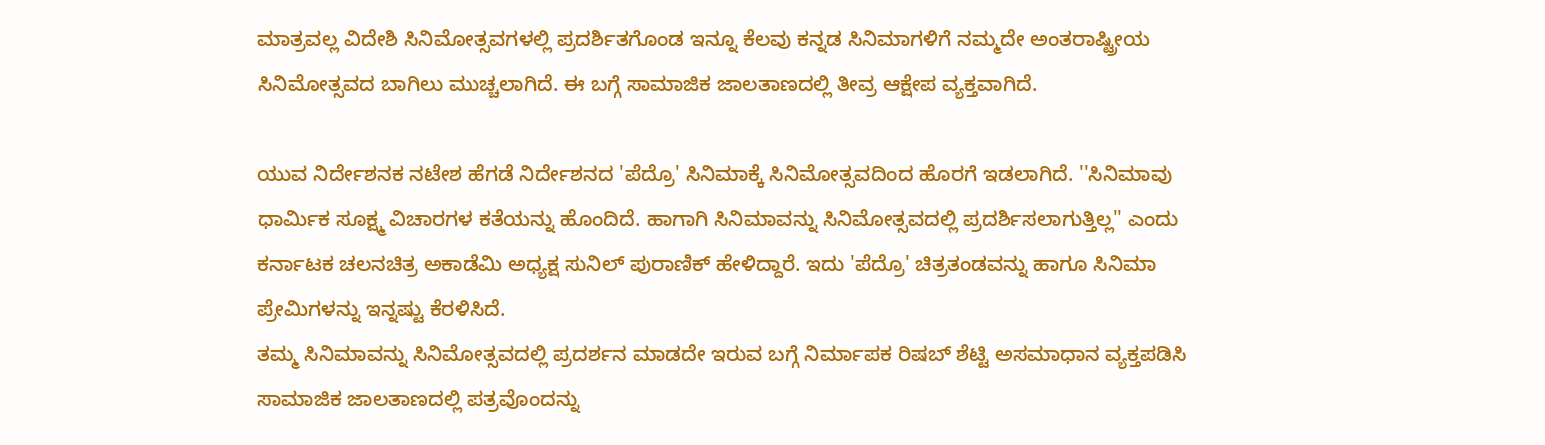ಮಾತ್ರವಲ್ಲ ವಿದೇಶಿ ಸಿನಿಮೋತ್ಸವಗಳಲ್ಲಿ ಪ್ರದರ್ಶಿತಗೊಂಡ ಇನ್ನೂ ಕೆಲವು ಕನ್ನಡ ಸಿನಿಮಾಗಳಿಗೆ ನಮ್ಮದೇ ಅಂತರಾಷ್ಟ್ರೀಯ ಸಿನಿಮೋತ್ಸವದ ಬಾಗಿಲು ಮುಚ್ಚಲಾಗಿದೆ. ಈ ಬಗ್ಗೆ ಸಾಮಾಜಿಕ ಜಾಲತಾಣದಲ್ಲಿ ತೀವ್ರ ಆಕ್ಷೇಪ ವ್ಯಕ್ತವಾಗಿದೆ.

ಯುವ ನಿರ್ದೇಶನಕ ನಟೇಶ ಹೆಗಡೆ ನಿರ್ದೇಶನದ 'ಪೆದ್ರೊ' ಸಿನಿಮಾಕ್ಕೆ ಸಿನಿಮೋತ್ಸವದಿಂದ ಹೊರಗೆ ಇಡಲಾಗಿದೆ. ''ಸಿನಿಮಾವು ಧಾರ್ಮಿಕ ಸೂಕ್ಷ್ಮ ವಿಚಾರಗಳ ಕತೆಯನ್ನು ಹೊಂದಿದೆ. ಹಾಗಾಗಿ ಸಿನಿಮಾವನ್ನು ಸಿನಿಮೋತ್ಸವದಲ್ಲಿ ಪ್ರದರ್ಶಿಸಲಾಗುತ್ತಿಲ್ಲ'' ಎಂದು ಕರ್ನಾಟಕ ಚಲನಚಿತ್ರ ಅಕಾಡೆಮಿ ಅಧ್ಯಕ್ಷ ಸುನಿಲ್ ಪುರಾಣಿಕ್ ಹೇಳಿದ್ದಾರೆ. ಇದು 'ಪೆದ್ರೊ' ಚಿತ್ರತಂಡವನ್ನು ಹಾಗೂ ಸಿನಿಮಾ ಪ್ರೇಮಿಗಳನ್ನು ಇನ್ನಷ್ಟು ಕೆರಳಿಸಿದೆ.
ತಮ್ಮ ಸಿನಿಮಾವನ್ನು ಸಿನಿಮೋತ್ಸವದಲ್ಲಿ ಪ್ರದರ್ಶನ ಮಾಡದೇ ಇರುವ ಬಗ್ಗೆ ನಿರ್ಮಾಪಕ ರಿಷಬ್ ಶೆಟ್ಟಿ ಅಸಮಾಧಾನ ವ್ಯಕ್ತಪಡಿಸಿ ಸಾಮಾಜಿಕ ಜಾಲತಾಣದಲ್ಲಿ ಪತ್ರವೊಂದನ್ನು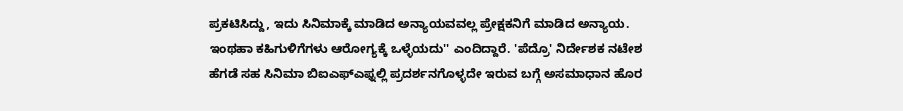ಪ್ರಕಟಿಸಿದ್ದು, ಇದು ಸಿನಿಮಾಕ್ಕೆ ಮಾಡಿದ ಅನ್ಯಾಯವವಲ್ಲ ಪ್ರೇಕ್ಷಕನಿಗೆ ಮಾಡಿದ ಅನ್ಯಾಯ. ಇಂಥಹಾ ಕಹಿಗುಳಿಗೆಗಳು ಆರೋಗ್ಯಕ್ಕೆ ಒಳ್ಳೆಯದು'' ಎಂದಿದ್ದಾರೆ. 'ಪೆದ್ರೊ' ನಿರ್ದೇಶಕ ನಟೇಶ ಹೆಗಡೆ ಸಹ ಸಿನಿಮಾ ಬಿಐಎಫ್ಎಫ್ನಲ್ಲಿ ಪ್ರದರ್ಶನಗೊಳ್ಳದೇ ಇರುವ ಬಗ್ಗೆ ಅಸಮಾಧಾನ ಹೊರ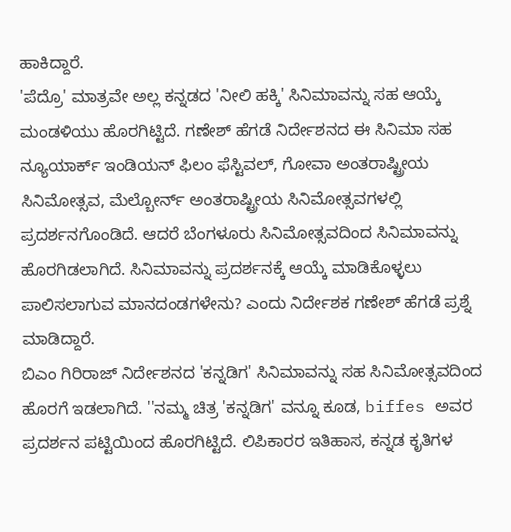ಹಾಕಿದ್ದಾರೆ.
'ಪೆದ್ರೊ' ಮಾತ್ರವೇ ಅಲ್ಲ ಕನ್ನಡದ 'ನೀಲಿ ಹಕ್ಕಿ' ಸಿನಿಮಾವನ್ನು ಸಹ ಆಯ್ಕೆ ಮಂಡಳಿಯು ಹೊರಗಿಟ್ಟಿದೆ. ಗಣೇಶ್ ಹೆಗಡೆ ನಿರ್ದೇಶನದ ಈ ಸಿನಿಮಾ ಸಹ ನ್ಯೂಯಾರ್ಕ್ ಇಂಡಿಯನ್ ಫಿಲಂ ಫೆಸ್ಟಿವಲ್, ಗೋವಾ ಅಂತರಾಷ್ಟ್ರೀಯ ಸಿನಿಮೋತ್ಸವ, ಮೆಲ್ಬೋರ್ನ್ ಅಂತರಾಷ್ಟ್ರೀಯ ಸಿನಿಮೋತ್ಸವಗಳಲ್ಲಿ ಪ್ರದರ್ಶನಗೊಂಡಿದೆ. ಆದರೆ ಬೆಂಗಳೂರು ಸಿನಿಮೋತ್ಸವದಿಂದ ಸಿನಿಮಾವನ್ನು ಹೊರಗಿಡಲಾಗಿದೆ. ಸಿನಿಮಾವನ್ನು ಪ್ರದರ್ಶನಕ್ಕೆ ಆಯ್ಕೆ ಮಾಡಿಕೊಳ್ಳಲು ಪಾಲಿಸಲಾಗುವ ಮಾನದಂಡಗಳೇನು? ಎಂದು ನಿರ್ದೇಶಕ ಗಣೇಶ್ ಹೆಗಡೆ ಪ್ರಶ್ನೆ ಮಾಡಿದ್ದಾರೆ.
ಬಿಎಂ ಗಿರಿರಾಜ್ ನಿರ್ದೇಶನದ 'ಕನ್ನಡಿಗ' ಸಿನಿಮಾವನ್ನು ಸಹ ಸಿನಿಮೋತ್ಸವದಿಂದ ಹೊರಗೆ ಇಡಲಾಗಿದೆ. ''ನಮ್ಮ ಚಿತ್ರ 'ಕನ್ನಡಿಗ' ವನ್ನೂ ಕೂಡ, biffes ಅವರ ಪ್ರದರ್ಶನ ಪಟ್ಟಿಯಿಂದ ಹೊರಗಿಟ್ಟಿದೆ. ಲಿಪಿಕಾರರ ಇತಿಹಾಸ, ಕನ್ನಡ ಕೃತಿಗಳ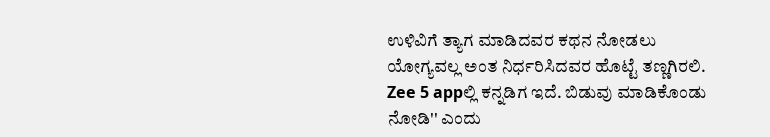ಉಳಿವಿಗೆ ತ್ಯಾಗ ಮಾಡಿದವರ ಕಥನ ನೋಡಲು ಯೋಗ್ಯವಲ್ಲ ಅಂತ ನಿರ್ಧರಿಸಿದವರ ಹೊಟ್ಟೆ ತಣ್ಣಗಿರಲಿ. Zee 5 appಲ್ಲಿ ಕನ್ನಡಿಗ ಇದೆ. ಬಿಡುವು ಮಾಡಿಕೊಂಡು ನೋಡಿ'' ಎಂದು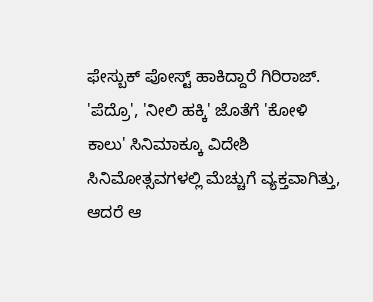ಫೇಸ್ಬುಕ್ ಪೋಸ್ಟ್ ಹಾಕಿದ್ದಾರೆ ಗಿರಿರಾಜ್.
'ಪೆದ್ರೊ', 'ನೀಲಿ ಹಕ್ಕಿ' ಜೊತೆಗೆ 'ಕೋಳಿ ಕಾಲು' ಸಿನಿಮಾಕ್ಕೂ ವಿದೇಶಿ ಸಿನಿಮೋತ್ಸವಗಳಲ್ಲಿ ಮೆಚ್ಚುಗೆ ವ್ಯಕ್ತವಾಗಿತ್ತು, ಆದರೆ ಆ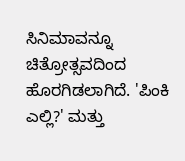ಸಿನಿಮಾವನ್ನೂ ಚಿತ್ರೋತ್ಸವದಿಂದ ಹೊರಗಿಡಲಾಗಿದೆ. 'ಪಿಂಕಿ ಎಲ್ಲಿ?' ಮತ್ತು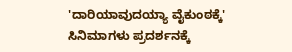'ದಾರಿಯಾವುದಯ್ಯಾ ವೈಕುಂಠಕ್ಕೆ' ಸಿನಿಮಾಗಳು ಪ್ರದರ್ಶನಕ್ಕೆ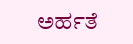ಅರ್ಹತೆ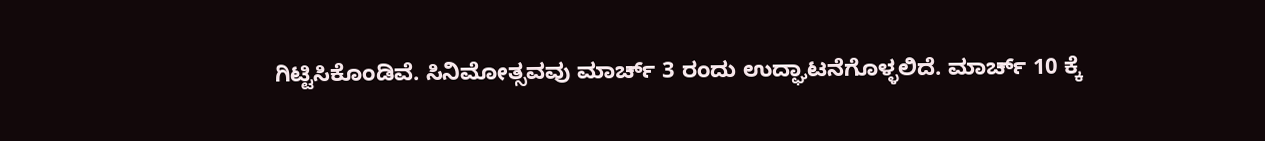ಗಿಟ್ಟಿಸಿಕೊಂಡಿವೆ. ಸಿನಿಮೋತ್ಸವವು ಮಾರ್ಚ್ 3 ರಂದು ಉದ್ಘಾಟನೆಗೊಳ್ಳಲಿದೆ. ಮಾರ್ಚ್ 10 ಕ್ಕೆ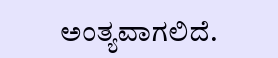ಅಂತ್ಯವಾಗಲಿದೆ.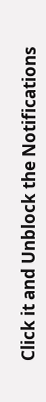Click it and Unblock the Notifications